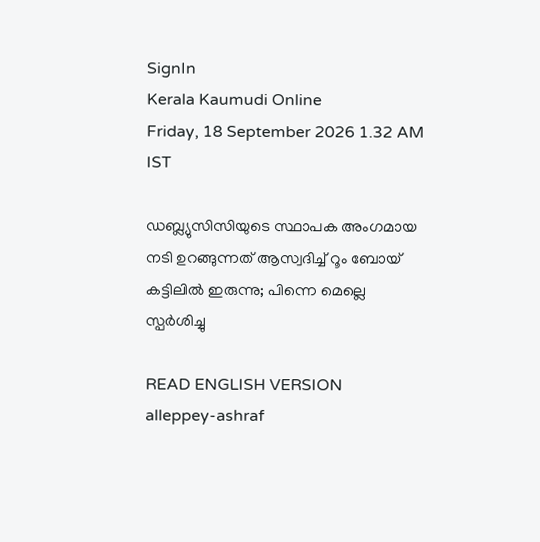SignIn
Kerala Kaumudi Online
Friday, 18 September 2026 1.32 AM IST

ഡബ്ല്യുസിസിയുടെ സ്ഥാപക അംഗമായ നടി ഉറങ്ങുന്നത് ആസ്വദിച്ച് റൂം ബോയ് കട്ടിലിൽ ഇരുന്നു; പിന്നെ മെല്ലെ സ്പർശിച്ചു

READ ENGLISH VERSION
alleppey-ashraf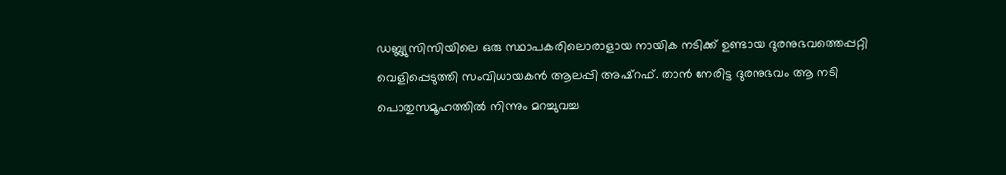ഡബ്ല്യുസിസിയിലെ ഒരു സ്ഥാപകരിലൊരാളായ നായിക നടിക്ക് ഉണ്ടായ ദുരനുഭവത്തെപ്പറ്റി വെളിപ്പെടുത്തി സംവിധായകൻ ആലപ്പി അഷ്റഫ്. താൻ നേരിട്ട ദുരനുഭവം ആ നടി പൊതുസമൂഹത്തിൽ നിന്നും മറച്ചുവച്ച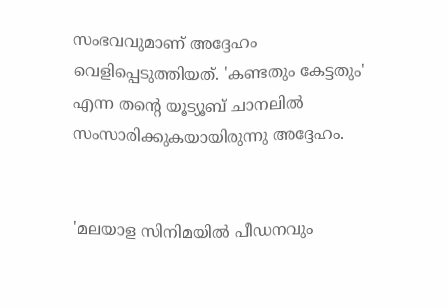സംഭവവുമാണ് അദ്ദേഹം വെളിപ്പെടുത്തിയത്. 'കണ്ടതും കേട്ടതും' എന്ന തന്റെ യൂട്യൂബ് ചാനലിൽ സംസാരിക്കുകയായിരുന്നു അദ്ദേഹം.


'മലയാള സിനിമയിൽ പീഡനവും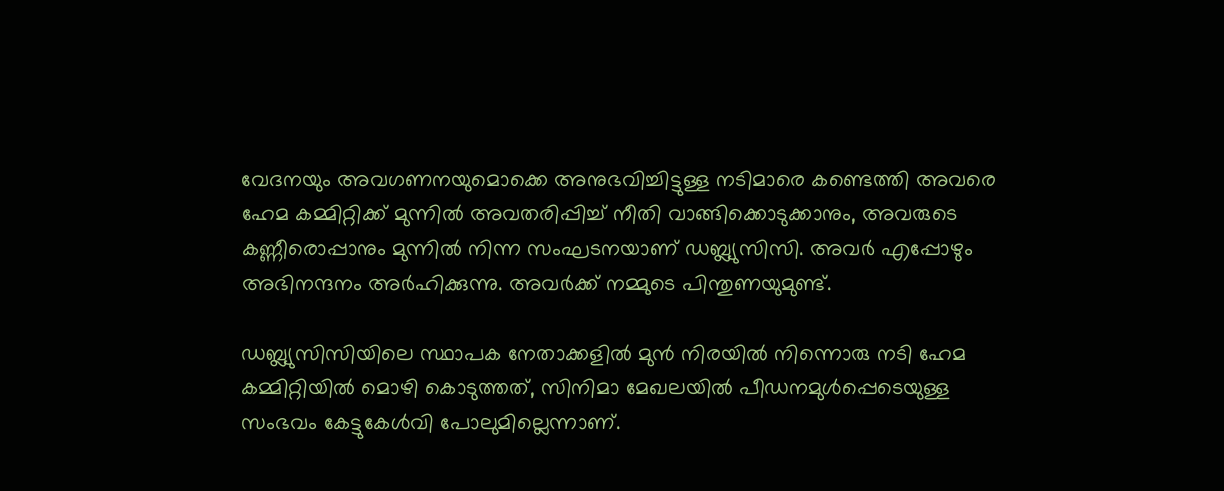വേദനയും അവഗണനയുമൊക്കെ അനുഭവിച്ചിട്ടുള്ള നടിമാരെ കണ്ടെത്തി അവരെ ഹേമ കമ്മിറ്റിക്ക് മുന്നിൽ അവതരിപ്പിച്ച് നീതി വാങ്ങിക്കൊടുക്കാനും, അവരുടെ കണ്ണീരൊപ്പാനും മുന്നിൽ നിന്ന സംഘടനയാണ് ഡബ്ല്യുസിസി. അവർ എപ്പോഴും അഭിനന്ദനം അർഹിക്കുന്നു. അവർക്ക് നമ്മുടെ പിന്തുണയുമുണ്ട്.

ഡബ്ല്യുസിസിയിലെ സ്ഥാപക നേതാക്കളിൽ മുൻ നിരയിൽ നിന്നൊരു നടി ഹേമ കമ്മിറ്റിയിൽ മൊഴി കൊടുത്തത്, സിനിമാ മേഖലയിൽ പീഡനമുൾപ്പെടെയുള്ള സംഭവം കേട്ടുകേൾവി പോലുമില്ലെന്നാണ്.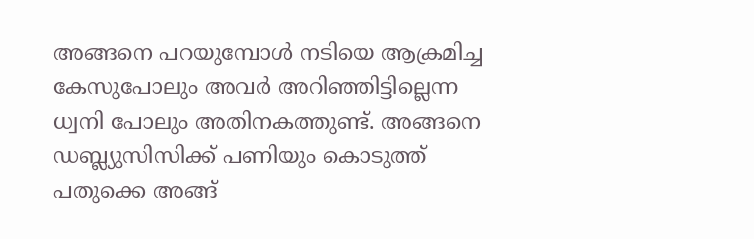അങ്ങനെ പറയുമ്പോൾ നടിയെ ആക്രമിച്ച കേസുപോലും അവർ അറിഞ്ഞിട്ടില്ലെന്ന ധ്വനി പോലും അതിനകത്തുണ്ട്. അങ്ങനെ ഡബ്ല്യുസിസിക്ക് പണിയും കൊടുത്ത് പതുക്കെ അങ്ങ്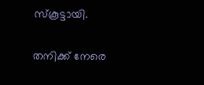സ്‌കൂട്ടായി.

തനിക്ക് നേരെ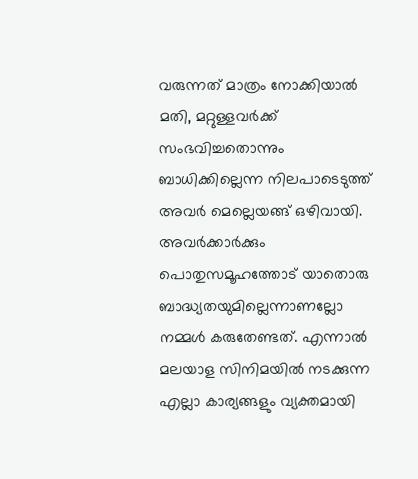വരുന്നത് മാത്രം നോക്കിയാൽ മതി, മറ്റുള്ളവർക്ക് സംഭവിച്ചതൊന്നും ബാധിക്കില്ലെന്ന നിലപാടെടുത്ത് അവർ മെല്ലെയങ്ങ് ഒഴിവായി. അവർക്കാർക്കും പൊതുസമൂഹത്തോട് യാതൊരു ബാദ്ധ്യതയുമില്ലെന്നാണല്ലോ നമ്മൾ കരുതേണ്ടത്. എന്നാൽ മലയാള സിനിമയിൽ നടക്കുന്ന എല്ലാ കാര്യങ്ങളും വ്യക്തമായി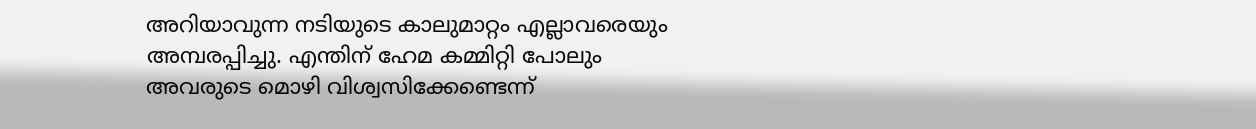അറിയാവുന്ന നടിയുടെ കാലുമാറ്റം എല്ലാവരെയും അമ്പരപ്പിച്ചു. എന്തിന് ഹേമ കമ്മിറ്റി പോലും അവരുടെ മൊഴി വിശ്വസിക്കേണ്ടെന്ന്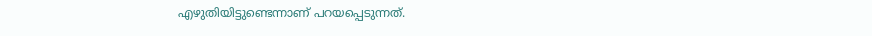എഴുതിയിട്ടുണ്ടെന്നാണ് പറയപ്പെടുന്നത്.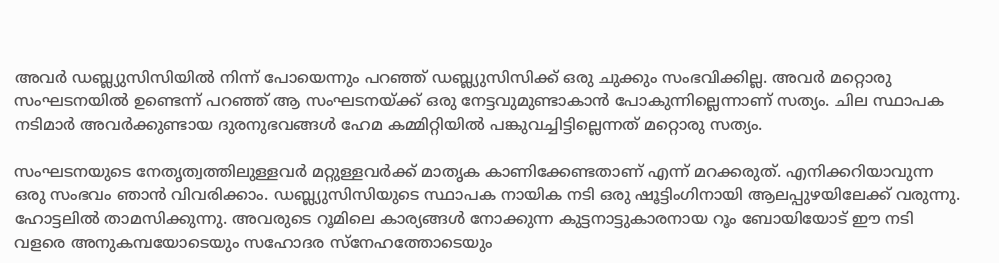അവർ ഡബ്ല്യുസിസിയിൽ നിന്ന് പോയെന്നും പറഞ്ഞ് ഡബ്ല്യുസിസിക്ക് ഒരു ചുക്കും സംഭവിക്കില്ല. അവർ മറ്റൊരു സംഘടനയിൽ ഉണ്ടെന്ന് പറഞ്ഞ് ആ സംഘടനയ്ക്ക് ഒരു നേട്ടവുമുണ്ടാകാൻ പോകുന്നില്ലെന്നാണ് സത്യം. ചില സ്ഥാപക നടിമാർ അവർക്കുണ്ടായ ദുരനുഭവങ്ങൾ ഹേമ കമ്മിറ്റിയിൽ പങ്കുവച്ചിട്ടില്ലെന്നത് മറ്റൊരു സത്യം.

സംഘടനയുടെ നേതൃത്വത്തിലുള്ളവർ മറ്റുള്ളവർക്ക് മാതൃക കാണിക്കേണ്ടതാണ് എന്ന് മറക്കരുത്. എനിക്കറിയാവുന്ന ഒരു സംഭവം ഞാൻ വിവരിക്കാം. ഡബ്ല്യുസിസിയുടെ സ്ഥാപക നായിക നടി ഒരു ഷൂട്ടിംഗിനായി ആലപ്പുഴയിലേക്ക് വരുന്നു. ഹോട്ടലിൽ താമസിക്കുന്നു. അവരുടെ റൂമിലെ കാര്യങ്ങൾ നോക്കുന്ന കുട്ടനാട്ടുകാരനായ റൂം ബോയിയോട് ഈ നടി വളരെ അനുകമ്പയോടെയും സഹോദര സ്‌നേഹത്തോടെയും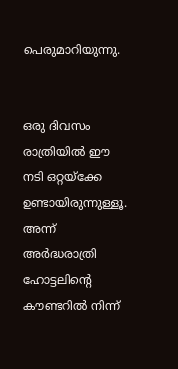പെരുമാറിയുന്നു.


ഒരു ദിവസം രാത്രിയിൽ ഈ നടി ഒറ്റയ്‌ക്കേ ഉണ്ടായിരുന്നുള്ളൂ. അന്ന് അർദ്ധരാത്രി ഹോട്ടലിന്റെ കൗണ്ടറിൽ നിന്ന്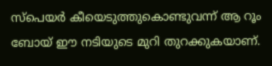സ്‌പെയർ കീയെടുത്തുകൊണ്ടുവന്ന് ആ റൂം ബോയ് ഈ നടിയുടെ മുറി തുറക്കുകയാണ്.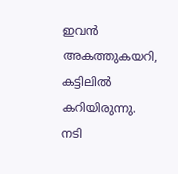ഇവൻ അകത്തുകയറി, കട്ടിലിൽ കറിയിരുന്നു. നടി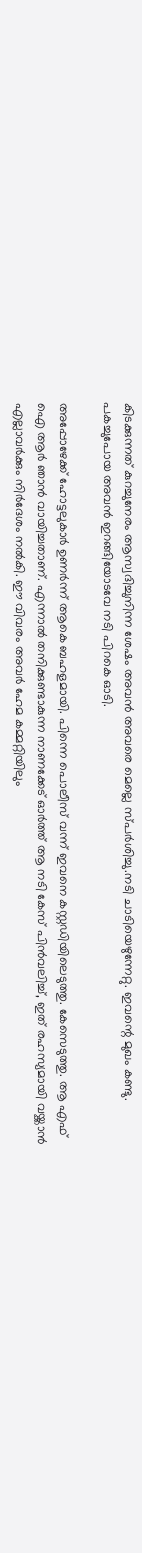കിടക്കുന്നത് കുറച്ചുനേരം ആസ്വദിച്ചുനിന്ന ശേഷം അവൻ അവരെ മെല്ലെ സ്പർശിച്ചു.നടി ചാടിയെഴുന്നേറ്റു. ഇവന്റെ മുഖം കണ്ടു. പകച്ചുപോയ അവൻ ഇറങ്ങിയോടവേ നടി പിറകെ ഓടി.

അപ്പോഴേക്ക് ഹോട്ടലുകാർ ഉണർന്ന് ആകെ ബഹളമായി. പിന്നെ പൊലീസ് വന്ന് ഇവനെ കസ്റ്റഡിയിലെടുത്തു. കേസെടുത്തു. ആ എഫ് ഐ ആർ ഞാൻ വായിച്ചതാണ്. എന്നാൽ തനിക്കുണ്ടാകുന്ന നാണക്കേട് ഓർത്ത് ആ നടി കേസ് പിൻവലിച്ച്, ഇത് രഹസ്യമായി വയ്ക്കാൻ എല്ലാവർക്കും നിർദേശം നൽകി. ഈ വിവരം അവർ ഹേമ കമ്മറ്റിയിലും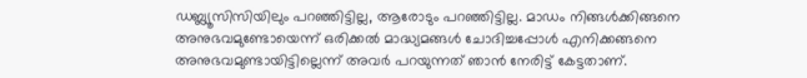ഡബ്ല്യൂസിസിയിലും പറഞ്ഞിട്ടില്ല, ആരോടും പറഞ്ഞിട്ടില്ല. മാഡം നിങ്ങൾക്കിങ്ങനെ അനുഭവമുണ്ടോയെന്ന് ഒരിക്കൽ മാദ്ധ്യമങ്ങൾ ചോദിച്ചപ്പോൾ എനിക്കങ്ങനെ അനുഭവമുണ്ടായിട്ടില്ലെന്ന് അവർ പറയുന്നത് ഞാൻ നേരിട്ട് കേട്ടതാണ്.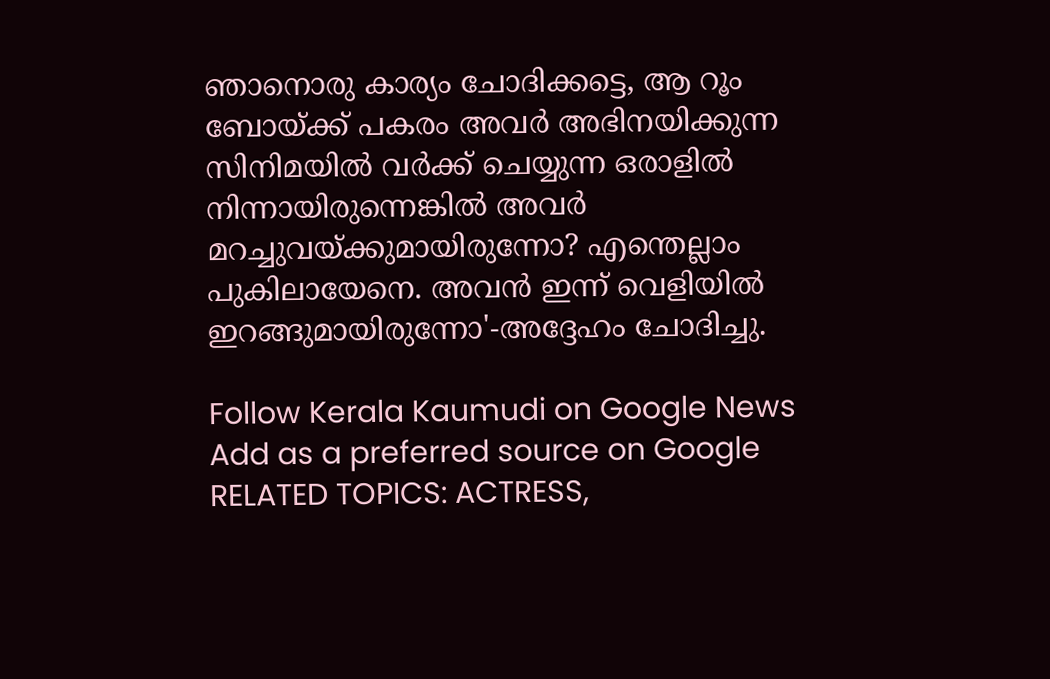ഞാനൊരു കാര്യം ചോദിക്കട്ടെ, ആ റൂം ബോയ്ക്ക് പകരം അവർ അഭിനയിക്കുന്ന സിനിമയിൽ വർക്ക് ചെയ്യുന്ന ഒരാളിൽ നിന്നായിരുന്നെങ്കിൽ അവർ മറച്ചുവയ്ക്കുമായിരുന്നോ? എന്തെല്ലാം പുകിലായേനെ. അവൻ ഇന്ന് വെളിയിൽ ഇറങ്ങുമായിരുന്നോ'-അദ്ദേഹം ചോദിച്ചു.

Follow Kerala Kaumudi on Google News Add as a preferred source on Google
RELATED TOPICS: ACTRESS,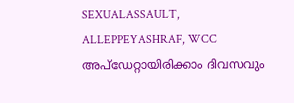SEXUALASSAULT, ALLEPPEYASHRAF, WCC
അപ്ഡേറ്റായിരിക്കാം ദിവസവും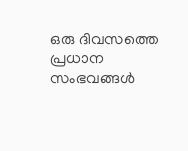ഒരു ദിവസത്തെ പ്രധാന സംഭവങ്ങൾ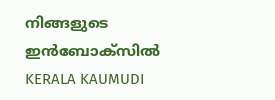നിങ്ങളുടെ ഇൻബോക്സിൽ
KERALA KAUMUDI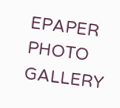EPAPER
PHOTO GALLERY